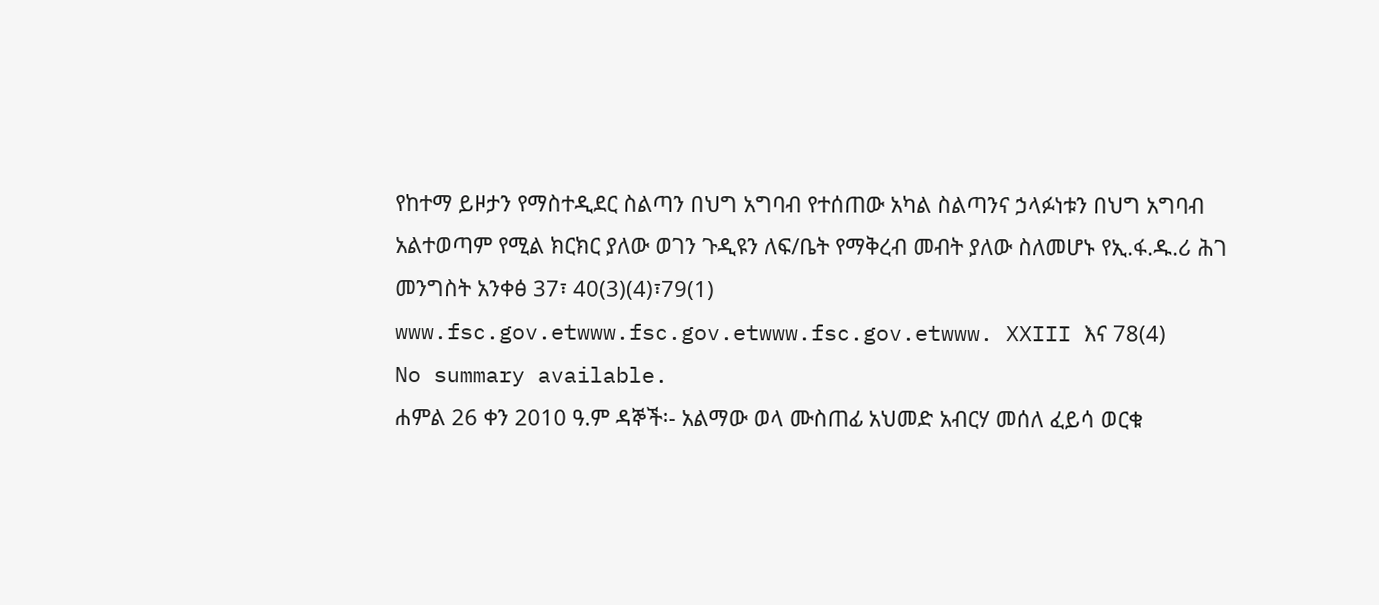የከተማ ይዞታን የማስተዲደር ስልጣን በህግ አግባብ የተሰጠው አካል ስልጣንና ኃላፉነቱን በህግ አግባብ አልተወጣም የሚል ክርክር ያለው ወገን ጉዲዩን ለፍ/ቤት የማቅረብ መብት ያለው ስለመሆኑ የኢ.ፋ.ዱ.ሪ ሕገ መንግስት አንቀፅ 37፣ 40(3)(4)፣79(1) www.fsc.gov.etwww.fsc.gov.etwww.fsc.gov.etwww. XXIII እና 78(4)
No summary available.
ሐምል 26 ቀን 2010 ዓ.ም ዳኞች፡- አልማው ወላ ሙስጠፊ አህመድ አብርሃ መሰለ ፈይሳ ወርቁ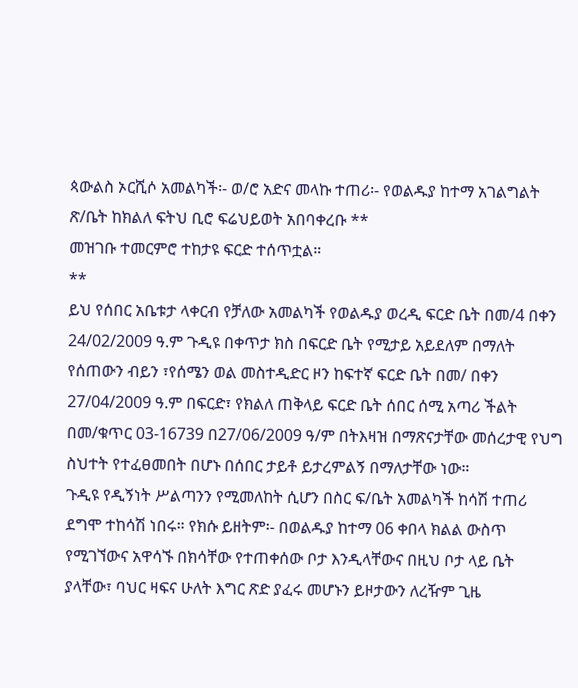ጳውልስ ኦርሺሶ አመልካች፡- ወ/ሮ አድና መላኩ ተጠሪ፡- የወልዱያ ከተማ አገልግልት ጽ/ቤት ከክልለ ፍትህ ቢሮ ፍሬህይወት አበባቀረቡ **
መዝገቡ ተመርምሮ ተከታዩ ፍርድ ተሰጥቷል።
**
ይህ የሰበር አቤቱታ ላቀርብ የቻለው አመልካች የወልዱያ ወረዲ ፍርድ ቤት በመ/4 በቀን 24/02/2009 ዓ.ም ጉዲዩ በቀጥታ ክስ በፍርድ ቤት የሚታይ አይደለም በማለት የሰጠውን ብይን ፣የሰሜን ወል መስተዲድር ዞን ከፍተኛ ፍርድ ቤት በመ/ በቀን 27/04/2009 ዓ.ም በፍርድ፣ የክልለ ጠቅላይ ፍርድ ቤት ሰበር ሰሚ አጣሪ ችልት በመ/ቁጥር 03-16739 በ27/06/2009 ዓ/ም በትእዛዝ በማጽናታቸው መሰረታዊ የህግ ስህተት የተፈፀመበት በሆኑ በሰበር ታይቶ ይታረምልኝ በማለታቸው ነው።
ጉዲዩ የዲኝነት ሥልጣንን የሚመለከት ሲሆን በስር ፍ/ቤት አመልካች ከሳሽ ተጠሪ ደግሞ ተከሳሽ ነበሩ። የክሱ ይዘትም፡- በወልዱያ ከተማ 06 ቀበላ ክልል ውስጥ የሚገኘውና አዋሳኙ በክሳቸው የተጠቀሰው ቦታ እንዲላቸውና በዚህ ቦታ ላይ ቤት ያላቸው፣ ባህር ዛፍና ሁለት እግር ጽድ ያፈሩ መሆኑን ይዞታውን ለረዥም ጊዜ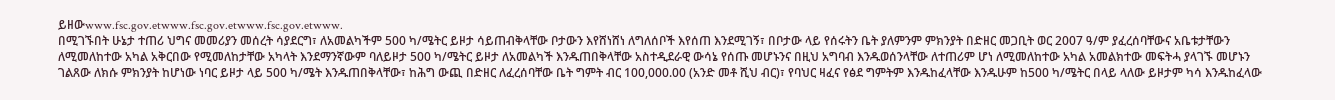ይዘውwww.fsc.gov.etwww.fsc.gov.etwww.fsc.gov.etwww.
በሚገኙበት ሁኔታ ተጠሪ ህግና መመሪያን መሰረት ሳያደርግ፣ ለአመልካችም 500 ካ/ሜትር ይዞታ ሳይጠብቅላቸው ቦታውን እየሸነሸነ ለግለሰቦች እየሰጠ እንደሚገኝ፣ በቦታው ላይ የሰሩትን ቤት ያለምንም ምክንያት በድዘር መጋቢት ወር 2007 ዓ/ም ያፈረሰባቸውና አቤቱታቸውን ለሚመለከተው አካል አቅርበው የሚመለከታቸው አካላት እንደማንኛውም ባለይዞታ 500 ካ/ሜትር ይዞታ ለአመልካች እንዱጠበቅላቸው አስተዲደራዊ ውሳኔ የሰጡ መሆኑንና በዚህ አግባብ እንዱወሰንላቸው ለተጠሪም ሆነ ለሚመለከተው አካል አመልክተው መፍትሓ ያላገኙ መሆኑን ገልጸው ለክሱ ምክንያት ከሆነው ነባር ይዞታ ላይ 500 ካ/ሜት እንዱጠበቅላቸው፣ ከሕግ ውጪ በድዘር ለፈረሰባቸው ቤት ግምት ብር 100,000.00 (አንድ መቶ ሺህ ብር)፣ የባህር ዛፈና የፅደ ግምትም እንዱከፈላቸው እንዱሁም ከ500 ካ/ሜትር በላይ ላለው ይዞታም ካሳ እንዱከፈላው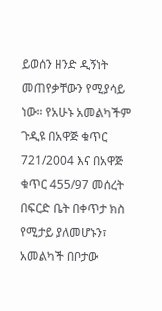ይወሰን ዘንድ ዲኝነት መጠየቃቸውን የሚያሳይ ነው። የአሁኑ አመልካችም ጉዲዩ በአዋጅ ቁጥር 721/2004 እና በአዋጅ ቁጥር 455/97 መሰረት በፍርድ ቤት በቀጥታ ክስ የሚታይ ያለመሆኑን፣ አመልካች በቦታው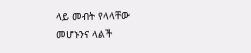ላይ መብት የላላቸው መሆኑንና ላልች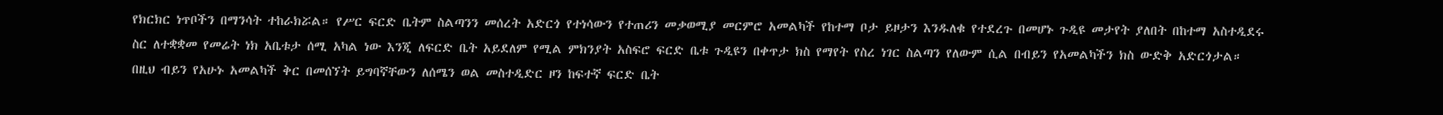የክርክር ነጥቦችን በማንሳት ተከራክሯል። የሥር ፍርድ ቤትም ስልጣንን መሰረት አድርጎ የተነሳውን የተጠሪን መቃወሚያ መርምሮ አመልካች የከተማ ቦታ ይዞታን እንዱለቁ የተደረጉ በመሆኑ ጉዲዩ መታየት ያለበት በከተማ አስተዲደሩ ስር ለተቋቋመ የመሬት ነክ አቤቱታ ሰሚ አካል ነው እንጂ ለፍርድ ቤት አይደለም የሚል ምክንያት አስፍሮ ፍርድ ቤቱ ጉዲዩን በቀጥታ ክስ የማየት የስረ ነገር ስልጣን የለውም ሲል በብይን የአመልካችን ክስ ውድቅ አድርጎታል። በዚህ ብይን የአሁኑ አመልካች ቅር በመሰኘት ይግባኛቸውን ለሰሜን ወል መስተዲድር ዞን ከፍተኛ ፍርድ ቤት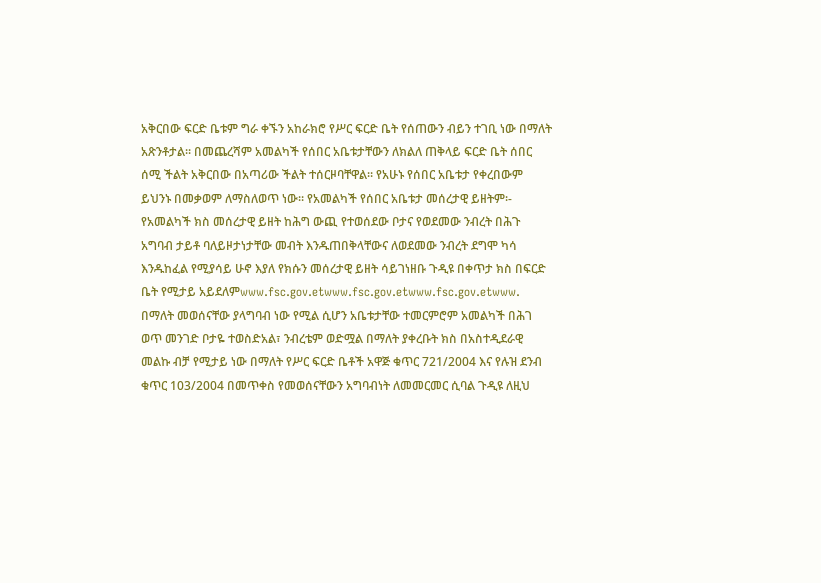አቅርበው ፍርድ ቤቱም ግራ ቀኙን አከራክሮ የሥር ፍርድ ቤት የሰጠውን ብይን ተገቢ ነው በማለት አጽንቶታል። በመጨረሻም አመልካች የሰበር አቤቱታቸውን ለክልለ ጠቅላይ ፍርድ ቤት ሰበር ሰሚ ችልት አቅርበው በአጣሪው ችልት ተሰርዞባቸዋል። የአሁኑ የሰበር አቤቱታ የቀረበውም ይህንኑ በመቃወም ለማስለወጥ ነው። የአመልካች የሰበር አቤቱታ መሰረታዊ ይዘትም፡- የአመልካች ክስ መሰረታዊ ይዘት ከሕግ ውጪ የተወሰደው ቦታና የወደመው ንብረት በሕጉ አግባብ ታይቶ ባለይዞታነታቸው መብት እንዱጠበቅላቸውና ለወደመው ንብረት ደግሞ ካሳ እንዱከፈል የሚያሳይ ሁኖ እያለ የክሱን መሰረታዊ ይዘት ሳይገነዘቡ ጉዲዩ በቀጥታ ክስ በፍርድ ቤት የሚታይ አይደለምwww.fsc.gov.etwww.fsc.gov.etwww.fsc.gov.etwww.
በማለት መወሰናቸው ያላግባብ ነው የሚል ሲሆን አቤቱታቸው ተመርምሮም አመልካች በሕገ ወጥ መንገድ ቦታዬ ተወስድአል፣ ንብረቴም ወድሟል በማለት ያቀረቡት ክስ በአስተዲደራዊ መልኩ ብቻ የሚታይ ነው በማለት የሥር ፍርድ ቤቶች አዋጅ ቁጥር 721/2004 እና የሉዝ ደንብ ቁጥር 103/2004 በመጥቀስ የመወሰናቸውን አግባብነት ለመመርመር ሲባል ጉዲዩ ለዚህ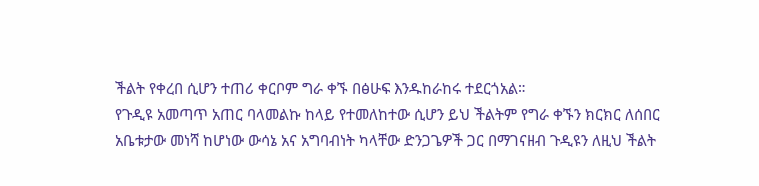ችልት የቀረበ ሲሆን ተጠሪ ቀርቦም ግራ ቀኙ በፅሁፍ እንዱከራከሩ ተደርጎአል።
የጉዲዩ አመጣጥ አጠር ባላመልኩ ከላይ የተመለከተው ሲሆን ይህ ችልትም የግራ ቀኙን ክርክር ለሰበር አቤቱታው መነሻ ከሆነው ውሳኔ አና አግባብነት ካላቸው ድንጋጌዎች ጋር በማገናዘብ ጉዲዩን ለዚህ ችልት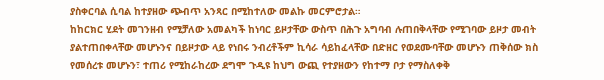ያስቀርባል ሲባል ከተያዘው ጭብጥ አንጻር በሚከተለው መልኩ መርምሮታል።
ከከርክር ሂደት መገንዘብ የሚቻለው አመልካች ከነባር ይዞታቸው ውስጥ በሕጉ አግባብ ሉጠበቅላቸው የሚገባው ይዞታ መብት ያልተጠበቀላቸው መሆኑንና በይዞታው ላይ የነበሩ ንብረቶችም ኪሳራ ሳይከፈላቸው በድዘር የወደሙባቸው መሆኑን ጠቅሰው ክስ የመሰረቱ መሆኑን፣ ተጠሪ የሚከራከረው ደግሞ ጉዲዩ ከህግ ውጪ የተያዘውን የከተማ ቦታ የማስለቀቅ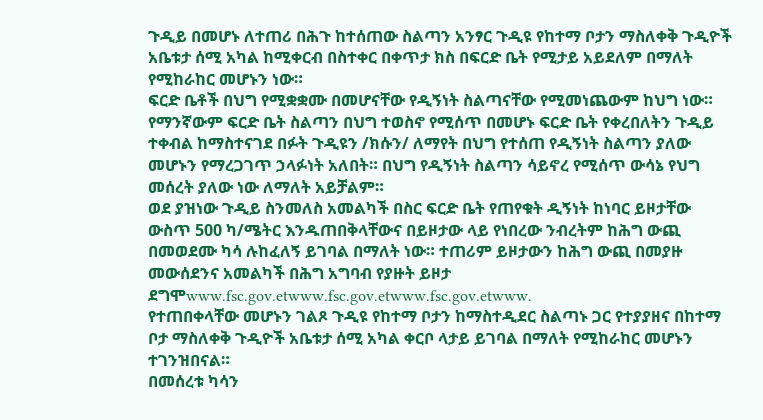ጉዲይ በመሆኑ ለተጠሪ በሕጉ ከተሰጠው ስልጣን አንፃር ጉዲዩ የከተማ ቦታን ማስለቀቅ ጉዲዮች አቤቱታ ሰሚ አካል ከሚቀርብ በስተቀር በቀጥታ ክስ በፍርድ ቤት የሚታይ አይደለም በማለት የሚከራከር መሆኑን ነው።
ፍርድ ቤቶች በህግ የሚቋቋሙ በመሆናቸው የዲኝነት ስልጣናቸው የሚመነጨውም ከህግ ነው። የማንኛውም ፍርድ ቤት ስልጣን በህግ ተወስኖ የሚሰጥ በመሆኑ ፍርድ ቤት የቀረበለትን ጉዲይ ተቀብል ከማስተናገደ በፉት ጉዲዩን /ክሱን/ ለማየት በህግ የተሰጠ የዲኝነት ስልጣን ያለው መሆኑን የማረጋገጥ ኃላፉነት አለበት። በህግ የዲኝነት ስልጣን ሳይኖረ የሚሰጥ ውሳኔ የህግ መሰረት ያለው ነው ለማለት አይቻልም።
ወደ ያዝነው ጉዲይ ስንመለስ አመልካች በስር ፍርድ ቤት የጠየቁት ዲኝነት ከነባር ይዞታቸው ውስጥ 500 ካ/ሜትር እንዱጠበቅላቸውና በይዞታው ላይ የነበረው ንብረትም ከሕግ ውጪ በመወደሙ ካሳ ሉከፈለኝ ይገባል በማለት ነው። ተጠሪም ይዞታውን ከሕግ ውጪ በመያዙ መውሰደንና አመልካች በሕግ አግባብ የያዙት ይዞታ ደግሞwww.fsc.gov.etwww.fsc.gov.etwww.fsc.gov.etwww.
የተጠበቀላቸው መሆኑን ገልጾ ጉዲዩ የከተማ ቦታን ከማስተዲደር ስልጣኑ ጋር የተያያዘና በከተማ ቦታ ማስለቀቅ ጉዲዮች አቤቱታ ሰሚ አካል ቀርቦ ላታይ ይገባል በማለት የሚከራከር መሆኑን ተገንዝበናል።
በመሰረቱ ካሳን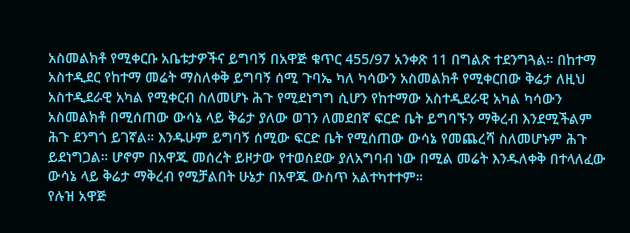አስመልክቶ የሚቀርቡ አቤቱታዎችና ይግባኝ በአዋጅ ቁጥር 455/97 አንቀጽ 11 በግልጽ ተደንግጓል። በከተማ አስተዲደር የከተማ መሬት ማስለቀቅ ይግባኝ ሰሚ ጉባኤ ካለ ካሳውን አስመልክቶ የሚቀርበው ቅሬታ ለዚህ አስተዲደራዊ አካል የሚቀርብ ስለመሆኑ ሕጉ የሚደነግግ ሲሆን የከተማው አስተዲደራዊ አካል ካሳውን አስመልክቶ በሚሰጠው ውሳኔ ላይ ቅሬታ ያለው ወገን ለመደበኛ ፍርድ ቤት ይግባኙን ማቅረብ እንደሚችልም ሕጉ ደንግጎ ይገኛል። እንዱሁም ይግባኝ ሰሚው ፍርድ ቤት የሚሰጠው ውሳኔ የመጨረሻ ስለመሆኑም ሕጉ ይደነግጋል። ሆኖም በአዋጁ መሰረት ይዞታው የተወሰደው ያለአግባብ ነው በሚል መሬት እንዱለቀቅ በተላለፈው ውሳኔ ላይ ቅሬታ ማቅረብ የሚቻልበት ሁኔታ በአዋጁ ውስጥ አልተካተተም።
የሉዝ አዋጅ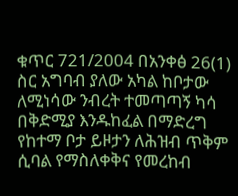ቁጥር 721/2004 በአንቀፅ 26(1) ስር አግባብ ያለው አካል ከቦታው ለሚነሳው ንብረት ተመጣጣኝ ካሳ በቅድሚያ እንዱከፈል በማድረግ የከተማ ቦታ ይዞታን ለሕዝብ ጥቅም ሲባል የማስለቀቅና የመረከብ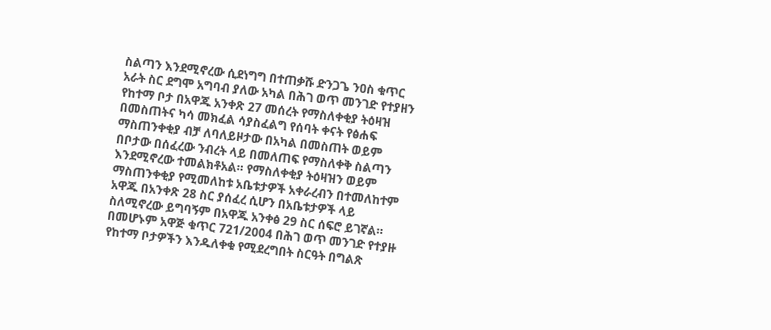ስልጣን እንደሚኖረው ሲደነግግ በተጠቃሹ ድንጋጌ ንዐስ ቁጥር አራት ስር ደግሞ አግባብ ያለው አካል በሕገ ወጥ መንገድ የተያዘን የከተማ ቦታ በአዋጁ አንቀጽ 27 መሰረት የማስለቀቂያ ትዕዛዝ በመስጠትና ካሳ መክፈል ሳያስፈልግ የሰባት ቀናት የፅሐፍ ማስጠንቀቂያ ብቻ ለባለይዞታው በአካል በመስጠት ወይም በቦታው በሰፈረው ንብረት ላይ በመለጠፍ የማስለቀቅ ስልጣን እንደሚኖረው ተመልክቶአል። የማስለቀቂያ ትዕዛዝን ወይም ማስጠንቀቂያ የሚመለከቱ አቤቱታዎች አቀራረብን በተመለከተም አዋጁ በአንቀጽ 28 ስር ያሰፈረ ሲሆን በአቤቱታዎች ላይ ስለሚኖረው ይግባኝም በአዋጁ አንቀፅ 29 ስር ሰፍሮ ይገኛል። በመሆኑም አዋጅ ቁጥር 721/2004 በሕገ ወጥ መንገድ የተያዙ የከተማ ቦታዎችን እንዱለቀቁ የሚደረግበት ስርዓት በግልጽ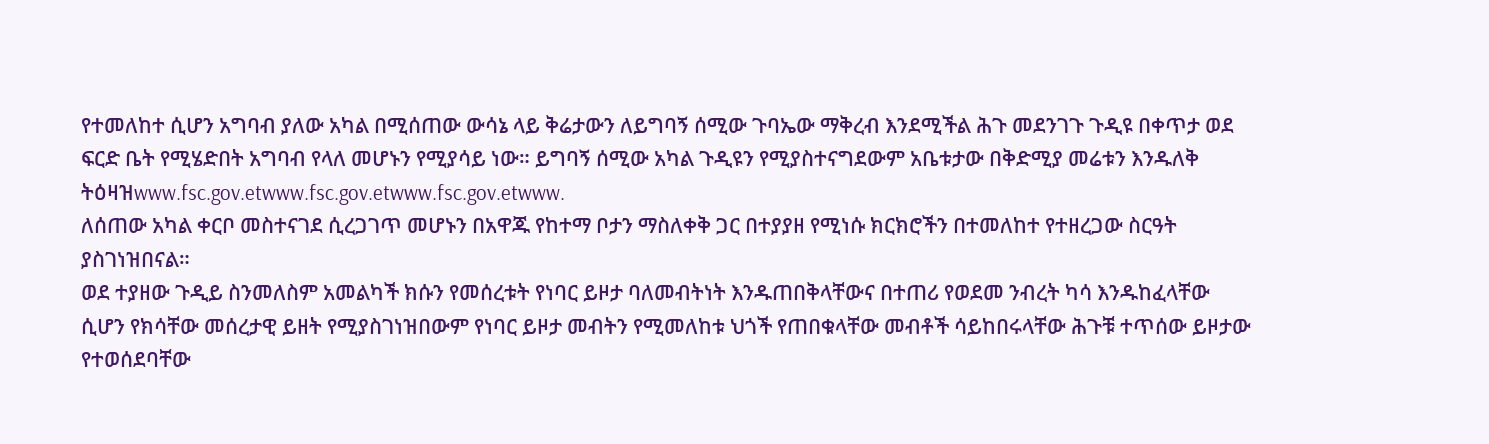የተመለከተ ሲሆን አግባብ ያለው አካል በሚሰጠው ውሳኔ ላይ ቅሬታውን ለይግባኝ ሰሚው ጉባኤው ማቅረብ እንደሚችል ሕጉ መደንገጉ ጉዲዩ በቀጥታ ወደ ፍርድ ቤት የሚሄድበት አግባብ የላለ መሆኑን የሚያሳይ ነው። ይግባኝ ሰሚው አካል ጉዲዩን የሚያስተናግደውም አቤቱታው በቅድሚያ መሬቱን እንዱለቅ ትዕዛዝwww.fsc.gov.etwww.fsc.gov.etwww.fsc.gov.etwww.
ለሰጠው አካል ቀርቦ መስተናገደ ሲረጋገጥ መሆኑን በአዋጁ የከተማ ቦታን ማስለቀቅ ጋር በተያያዘ የሚነሱ ክርክሮችን በተመለከተ የተዘረጋው ስርዓት ያስገነዝበናል።
ወደ ተያዘው ጉዲይ ስንመለስም አመልካች ክሱን የመሰረቱት የነባር ይዞታ ባለመብትነት እንዱጠበቅላቸውና በተጠሪ የወደመ ንብረት ካሳ እንዱከፈላቸው ሲሆን የክሳቸው መሰረታዊ ይዘት የሚያስገነዝበውም የነባር ይዞታ መብትን የሚመለከቱ ህጎች የጠበቁላቸው መብቶች ሳይከበሩላቸው ሕጉቹ ተጥሰው ይዞታው የተወሰደባቸው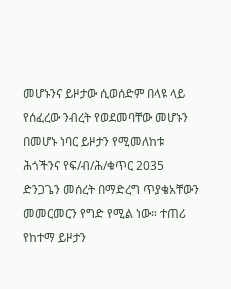መሆኑንና ይዞታው ሲወሰድም በላዩ ላይ የሰፈረው ንብረት የወደመባቸው መሆኑን በመሆኑ ነባር ይዞታን የሚመለከቱ ሕጎችንና የፍ/ብ/ሕ/ቁጥር 2035 ድንጋጌን መሰረት በማድረግ ጥያቄአቸውን መመርመርን የግድ የሚል ነው። ተጠሪ የከተማ ይዞታን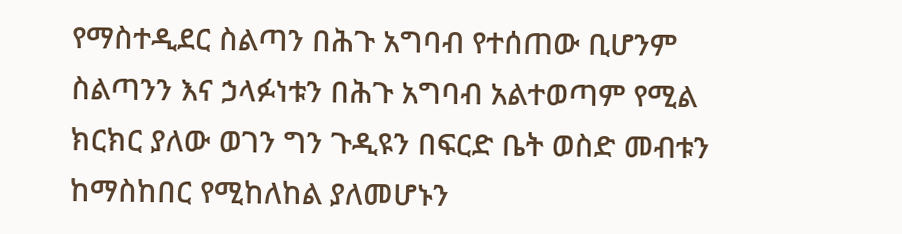የማስተዲደር ስልጣን በሕጉ አግባብ የተሰጠው ቢሆንም ስልጣንን እና ኃላፉነቱን በሕጉ አግባብ አልተወጣም የሚል ክርክር ያለው ወገን ግን ጉዲዩን በፍርድ ቤት ወስድ መብቱን ከማስከበር የሚከለከል ያለመሆኑን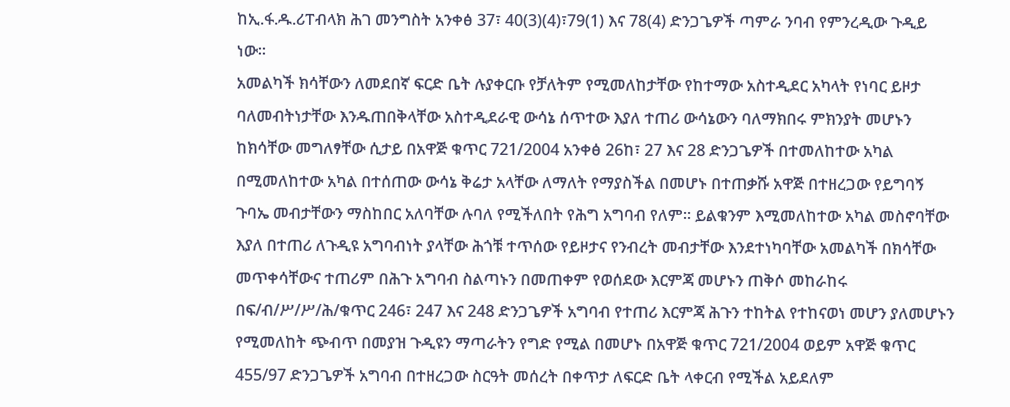ከኢ.ፋ.ዱ.ሪፐብላክ ሕገ መንግስት አንቀፅ 37፣ 40(3)(4)፣79(1) እና 78(4) ድንጋጌዎች ጣምራ ንባብ የምንረዲው ጉዲይ ነው።
አመልካች ክሳቸውን ለመደበኛ ፍርድ ቤት ሉያቀርቡ የቻለትም የሚመለከታቸው የከተማው አስተዲደር አካላት የነባር ይዞታ ባለመብትነታቸው እንዱጠበቅላቸው አስተዲደራዊ ውሳኔ ሰጥተው እያለ ተጠሪ ውሳኔውን ባለማክበሩ ምክንያት መሆኑን ከክሳቸው መግለፃቸው ሲታይ በአዋጅ ቁጥር 721/2004 አንቀፅ 26ከ፣ 27 እና 28 ድንጋጌዎች በተመለከተው አካል በሚመለከተው አካል በተሰጠው ውሳኔ ቅሬታ አላቸው ለማለት የማያስችል በመሆኑ በተጠቃሹ አዋጅ በተዘረጋው የይግባኝ ጉባኤ መብታቸውን ማስከበር አለባቸው ሉባለ የሚችለበት የሕግ አግባብ የለም። ይልቁንም እሚመለከተው አካል መስኖባቸው እያለ በተጠሪ ለጉዲዩ አግባብነት ያላቸው ሕጎቹ ተጥሰው የይዞታና የንብረት መብታቸው እንደተነካባቸው አመልካች በክሳቸው መጥቀሳቸውና ተጠሪም በሕጉ አግባብ ስልጣኑን በመጠቀም የወሰደው እርምጃ መሆኑን ጠቅሶ መከራከሩ በፍ/ብ/ሥ/ሥ/ሕ/ቁጥር 246፣ 247 እና 248 ድንጋጌዎች አግባብ የተጠሪ እርምጃ ሕጉን ተከትል የተከናወነ መሆን ያለመሆኑን የሚመለከት ጭብጥ በመያዝ ጉዲዩን ማጣራትን የግድ የሚል በመሆኑ በአዋጅ ቁጥር 721/2004 ወይም አዋጅ ቁጥር 455/97 ድንጋጌዎች አግባብ በተዘረጋው ስርዓት መሰረት በቀጥታ ለፍርድ ቤት ላቀርብ የሚችል አይደለም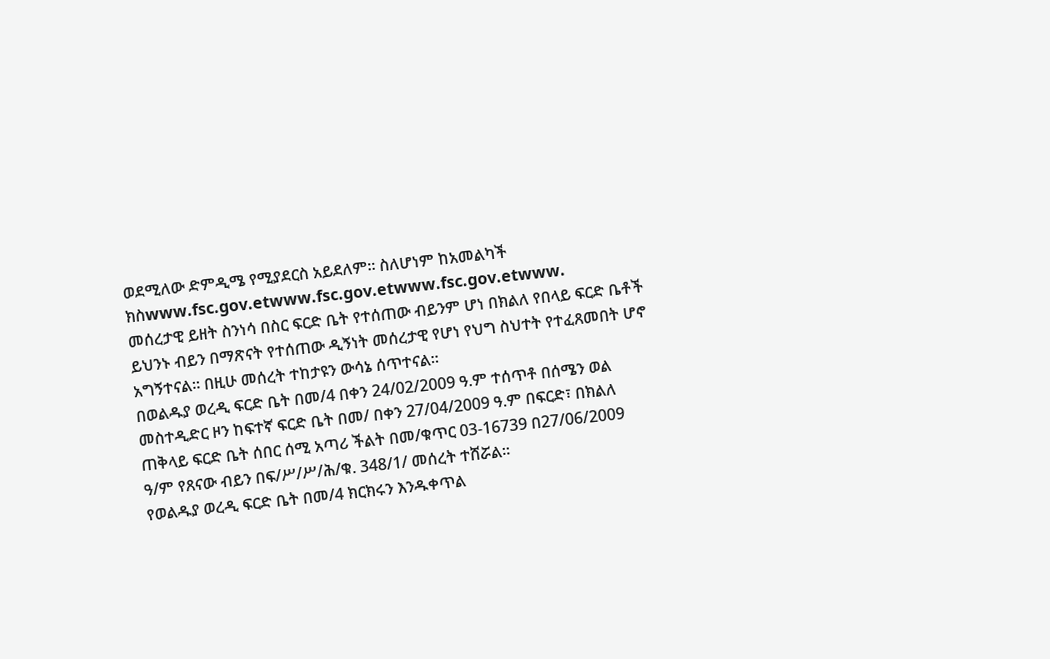ወደሚለው ድምዲሜ የሚያደርስ አይደለም። ስለሆነም ከአመልካች ክስwww.fsc.gov.etwww.fsc.gov.etwww.fsc.gov.etwww.
መሰረታዊ ይዘት ስንነሳ በስር ፍርድ ቤት የተሰጠው ብይንም ሆነ በክልለ የበላይ ፍርድ ቤቶች ይህንኑ ብይን በማጽናት የተሰጠው ዲኝነት መሰረታዊ የሆነ የህግ ስህተት የተፈጸመበት ሆኖ አግኝተናል። በዚሁ መሰረት ተከታዩን ውሳኔ ሰጥተናል።
በወልዱያ ወረዲ ፍርድ ቤት በመ/4 በቀን 24/02/2009 ዓ.ም ተሰጥቶ በሰሜን ወል መስተዲድር ዞን ከፍተኛ ፍርድ ቤት በመ/ በቀን 27/04/2009 ዓ.ም በፍርድ፣ በክልለ ጠቅላይ ፍርድ ቤት ሰበር ሰሚ አጣሪ ችልት በመ/ቁጥር 03-16739 በ27/06/2009 ዓ/ም የጸናው ብይን በፍ/ሥ/ሥ/ሕ/ቁ. 348/1/ መሰረት ተሸሯል።
የወልዱያ ወረዲ ፍርድ ቤት በመ/4 ክርክሩን እንዱቀጥል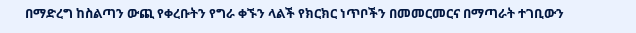በማድረግ ከስልጣን ውጪ የቀረቡትን የግራ ቀኙን ላልች የክርክር ነጥቦችን በመመርመርና በማጣራት ተገቢውን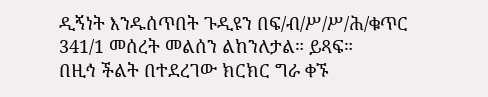ዲኝነት እንዱሰጥበት ጉዲዩን በፍ/ብ/ሥ/ሥ/ሕ/ቁጥር 341/1 መሰረት መልሰን ልከንለታል። ይጻፍ።
በዚኅ ችልት በተደረገው ክርክር ግራ ቀኙ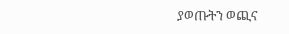ያወጡትን ወጪና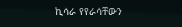ኪሳራ የየራሳቸውን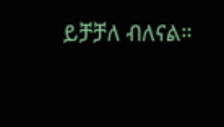ይቻቻለ ብለናል።